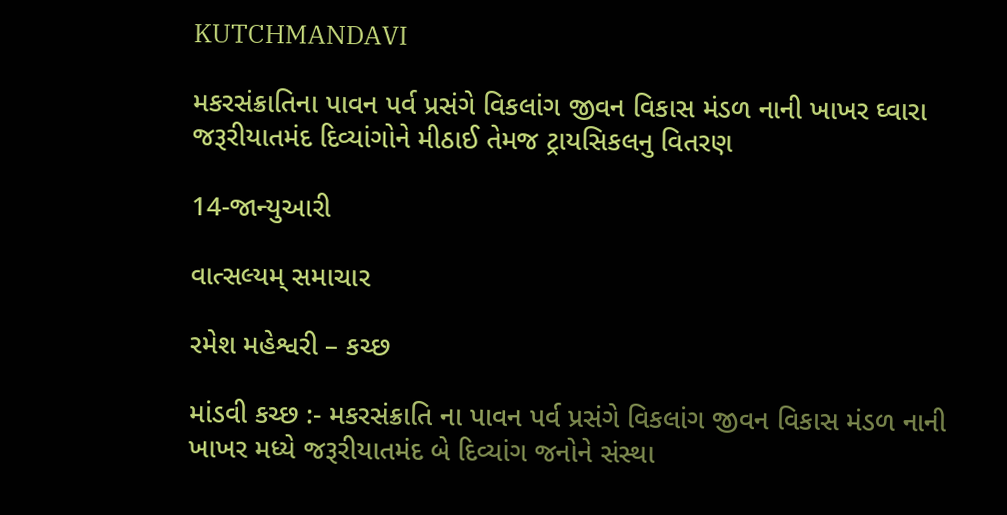KUTCHMANDAVI

મકરસંક્રાતિના પાવન પર્વ પ્રસંગે વિકલાંગ જીવન વિકાસ મંડળ નાની ખાખર ઘ્વારા જરૂરીયાતમંદ દિવ્યાંગોને મીઠાઈ તેમજ ટ્રાયસિકલનુ વિતરણ

14-જાન્યુઆરી

વાત્સલ્યમ્ સમાચાર

રમેશ મહેશ્વરી – કચ્છ

માંડવી કચ્છ :- મકરસંક્રાતિ ના પાવન પર્વ પ્રસંગે વિકલાંગ જીવન વિકાસ મંડળ નાની ખાખર મધ્યે જરૂરીયાતમંદ બે દિવ્યાંગ જનોને સંસ્થા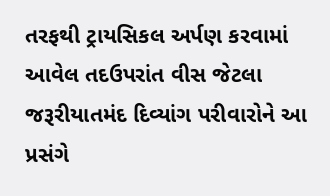તરફથી ટ્રાયસિકલ અર્પણ કરવામાં આવેલ તદઉપરાંત વીસ જેટલા જરૂરીયાતમંદ દિવ્યાંગ પરીવારોને આ પ્રસંગે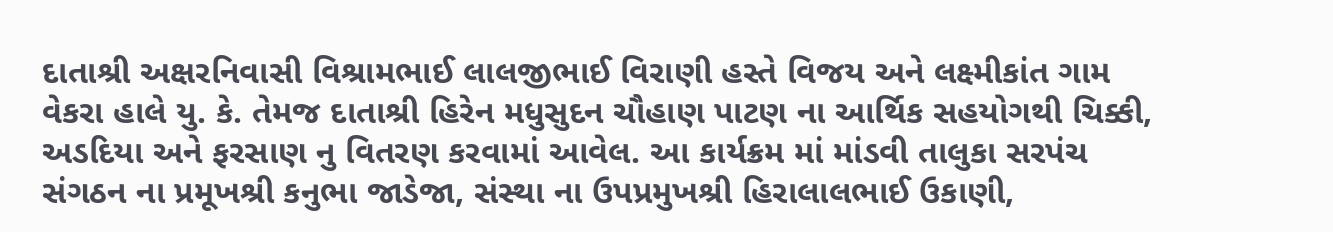દાતાશ્રી અક્ષરનિવાસી વિશ્રામભાઈ લાલજીભાઈ વિરાણી હસ્તે વિજય અને લક્ષ્મીકાંત ગામ વેકરા હાલે યુ. કે. તેમજ દાતાશ્રી હિરેન મધુસુદન ચૌહાણ પાટણ ના આર્થિક સહયોગથી ચિક્કી, અડદિયા અને ફરસાણ નુ વિતરણ કરવામાં આવેલ. આ કાર્યક્રમ માં માંડવી તાલુકા સરપંચ સંગઠન ના પ્રમૂખશ્રી કનુભા જાડેજા, સંસ્થા ના ઉપપ્રમુખશ્રી હિરાલાલભાઈ ઉકાણી,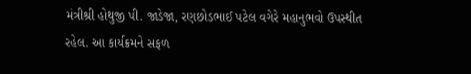મંત્રીશ્રી હોથુજી પી. જાડેજા, રણછોડભાઈ પટેલ વગેરે મહાનુભવો ઉપસ્થીત રહેલ. આ કાર્યક્રમને સફળ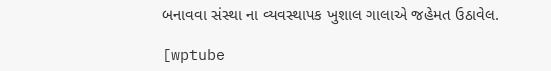બનાવવા સંસ્થા ના વ્યવસ્થાપક ખુશાલ ગાલાએ જહેમત ઉઠાવેલ.

[wptube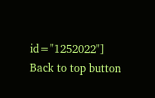id="1252022"]
Back to top button